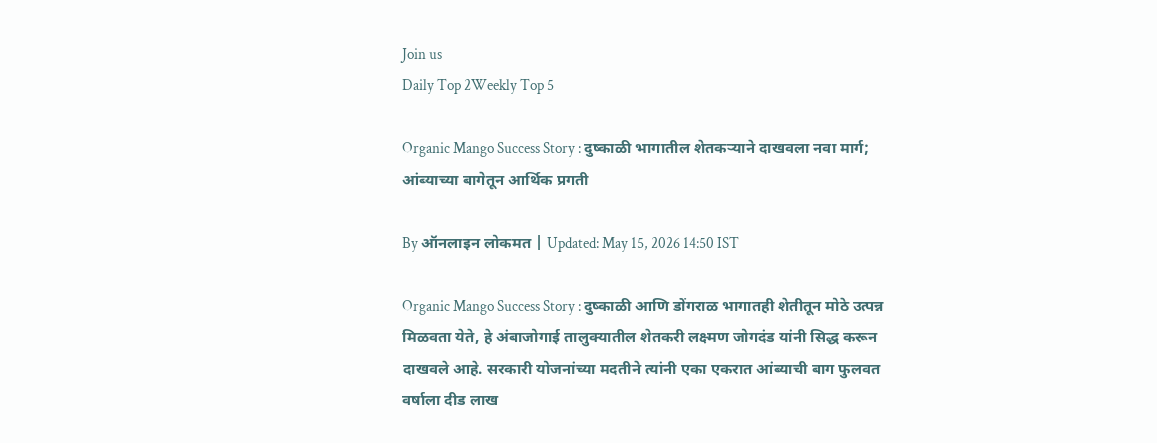Join us
Daily Top 2Weekly Top 5

Organic Mango Success Story : दुष्काळी भागातील शेतकऱ्याने दाखवला नवा मार्ग; आंब्याच्या बागेतून आर्थिक प्रगती

By ऑनलाइन लोकमत | Updated: May 15, 2026 14:50 IST

Organic Mango Success Story : दुष्काळी आणि डोंगराळ भागातही शेतीतून मोठे उत्पन्न मिळवता येते, हे अंबाजोगाई तालुक्यातील शेतकरी लक्ष्मण जोगदंड यांनी सिद्ध करून दाखवले आहे. सरकारी योजनांच्या मदतीने त्यांनी एका एकरात आंब्याची बाग फुलवत वर्षाला दीड लाख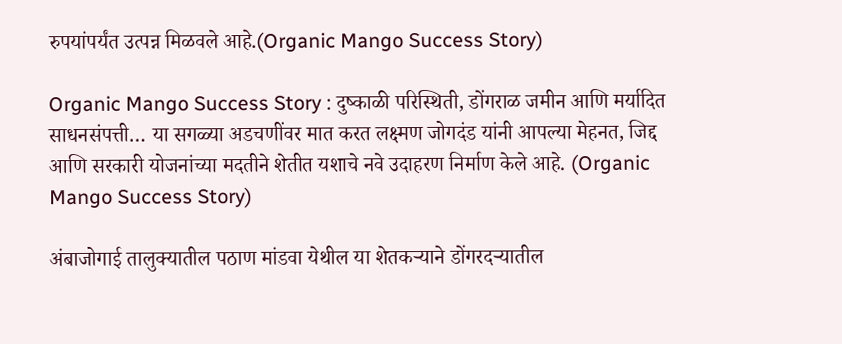रुपयांपर्यंत उत्पन्न मिळवले आहे.(Organic Mango Success Story)

Organic Mango Success Story : दुष्काळी परिस्थिती, डोंगराळ जमीन आणि मर्यादित साधनसंपत्ती… या सगळ्या अडचणींवर मात करत लक्ष्मण जोगदंड यांनी आपल्या मेहनत, जिद्द आणि सरकारी योजनांच्या मदतीने शेतीत यशाचे नवे उदाहरण निर्माण केले आहे. (Organic Mango Success Story)

अंबाजोगाई तालुक्यातील पठाण मांडवा येथील या शेतकऱ्याने डोंगरदऱ्यातील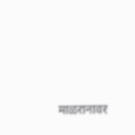माळरानावर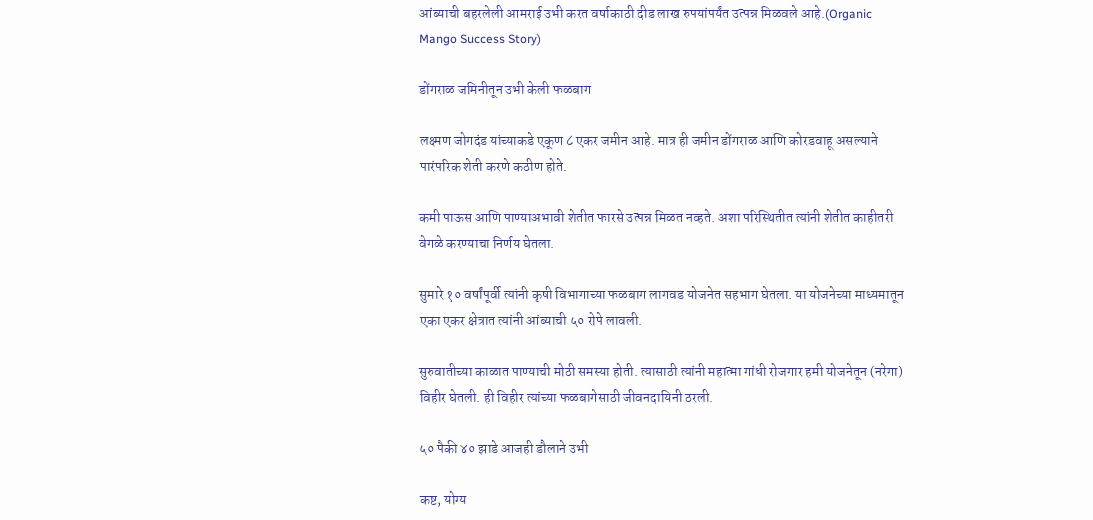आंब्याची बहरलेली आमराई उभी करत वर्षाकाठी दीड लाख रुपयांपर्यंत उत्पन्न मिळवले आहे.(Organic Mango Success Story)

डोंगराळ जमिनीतून उभी केली फळबाग

लक्ष्मण जोगदंड यांच्याकडे एकूण ८ एकर जमीन आहे. मात्र ही जमीन डोंगराळ आणि कोरडवाहू असल्याने पारंपरिक शेती करणे कठीण होते.

कमी पाऊस आणि पाण्याअभावी शेतीत फारसे उत्पन्न मिळत नव्हते. अशा परिस्थितीत त्यांनी शेतीत काहीतरी वेगळे करण्याचा निर्णय घेतला.

सुमारे १० वर्षांपूर्वी त्यांनी कृषी विभागाच्या फळबाग लागवड योजनेत सहभाग घेतला. या योजनेच्या माध्यमातून एका एकर क्षेत्रात त्यांनी आंब्याची ५० रोपे लावली.

सुरुवातीच्या काळात पाण्याची मोठी समस्या होती. त्यासाठी त्यांनी महात्मा गांधी रोजगार हमी योजनेतून (नरेगा) विहीर घेतली. ही विहीर त्यांच्या फळबागेसाठी जीवनदायिनी ठरली.

५० पैकी ४० झाडे आजही डौलाने उभी

कष्ट, योग्य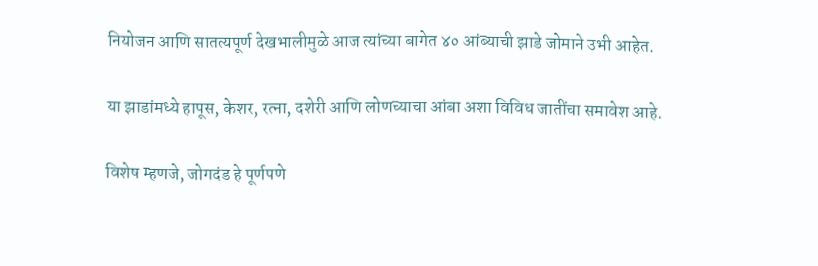नियोजन आणि सातत्यपूर्ण देखभालीमुळे आज त्यांच्या बागेत ४० आंब्याची झाडे जोमाने उभी आहेत.

या झाडांमध्ये हापूस, केशर, रत्ना, दशेरी आणि लोणच्याचा आंबा अशा विविध जातींचा समावेश आहे.

विशेष म्हणजे, जोगदंड हे पूर्णपणे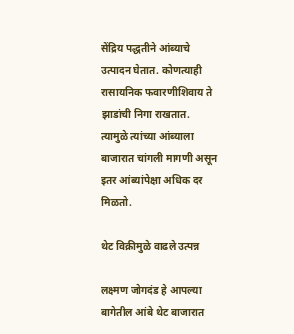सेंद्रिय पद्धतीने आंब्याचे उत्पादन घेतात. कोणत्याही रासायनिक फवारणीशिवाय ते झाडांची निगा राखतात. त्यामुळे त्यांच्या आंब्याला बाजारात चांगली मागणी असून इतर आंब्यांपेक्षा अधिक दर मिळतो.

थेट विक्रीमुळे वाढले उत्पन्न

लक्ष्मण जोगदंड हे आपल्या बागेतील आंबे थेट बाजारात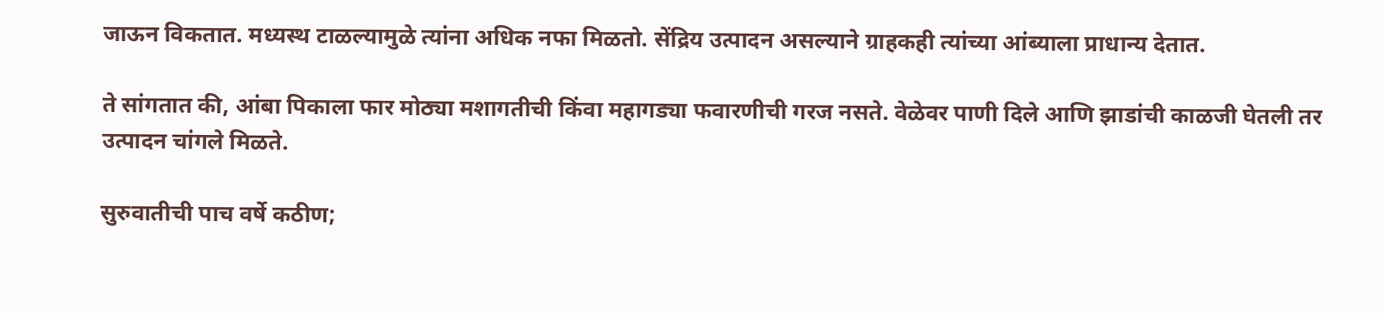जाऊन विकतात. मध्यस्थ टाळल्यामुळे त्यांना अधिक नफा मिळतो. सेंद्रिय उत्पादन असल्याने ग्राहकही त्यांच्या आंब्याला प्राधान्य देतात.

ते सांगतात की, आंबा पिकाला फार मोठ्या मशागतीची किंवा महागड्या फवारणीची गरज नसते. वेळेवर पाणी दिले आणि झाडांची काळजी घेतली तर उत्पादन चांगले मिळते.

सुरुवातीची पाच वर्षे कठीण;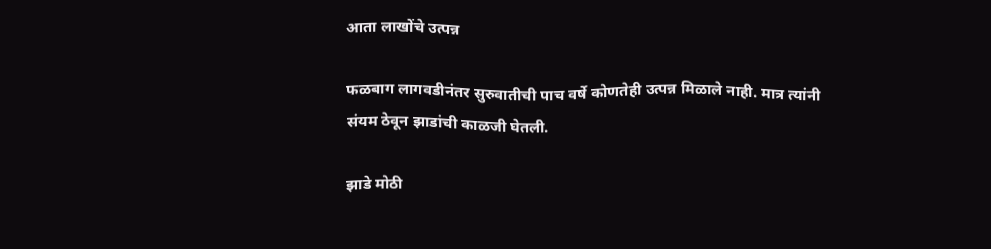आता लाखोंचे उत्पन्न

फळबाग लागवडीनंतर सुरुवातीची पाच वर्षे कोणतेही उत्पन्न मिळाले नाही. मात्र त्यांनी संयम ठेवून झाडांची काळजी घेतली.

झाडे मोठी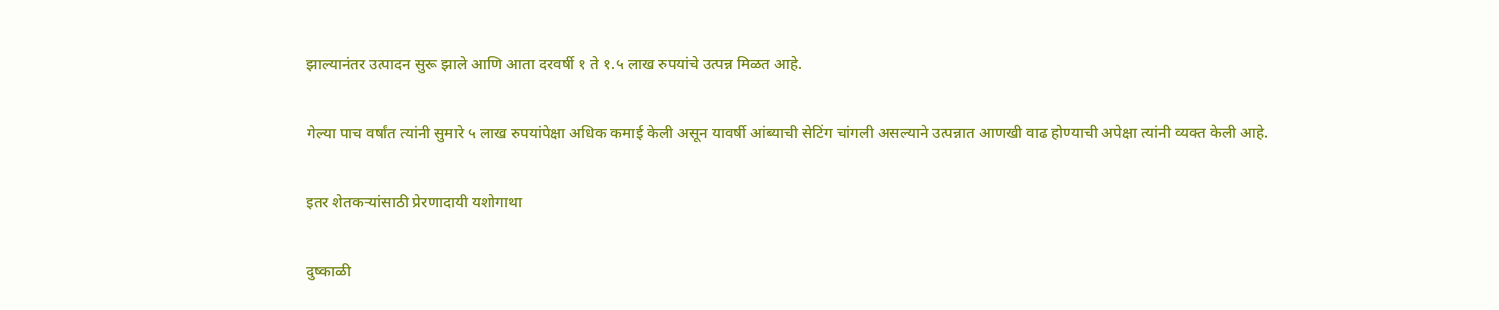झाल्यानंतर उत्पादन सुरू झाले आणि आता दरवर्षी १ ते १.५ लाख रुपयांचे उत्पन्न मिळत आहे.

गेल्या पाच वर्षांत त्यांनी सुमारे ५ लाख रुपयांपेक्षा अधिक कमाई केली असून यावर्षी आंब्याची सेटिंग चांगली असल्याने उत्पन्नात आणखी वाढ होण्याची अपेक्षा त्यांनी व्यक्त केली आहे.

इतर शेतकऱ्यांसाठी प्रेरणादायी यशोगाथा

दुष्काळी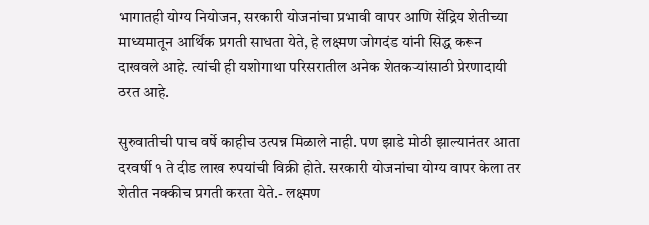भागातही योग्य नियोजन, सरकारी योजनांचा प्रभावी वापर आणि सेंद्रिय शेतीच्या माध्यमातून आर्थिक प्रगती साधता येते, हे लक्ष्मण जोगदंड यांनी सिद्ध करून दाखवले आहे. त्यांची ही यशोगाथा परिसरातील अनेक शेतकऱ्यांसाठी प्रेरणादायी ठरत आहे.

सुरुवातीची पाच वर्षे काहीच उत्पन्न मिळाले नाही. पण झाडे मोठी झाल्यानंतर आता दरवर्षी १ ते दीड लाख रुपयांची विक्री होते. सरकारी योजनांचा योग्य वापर केला तर शेतीत नक्कीच प्रगती करता येते.- लक्ष्मण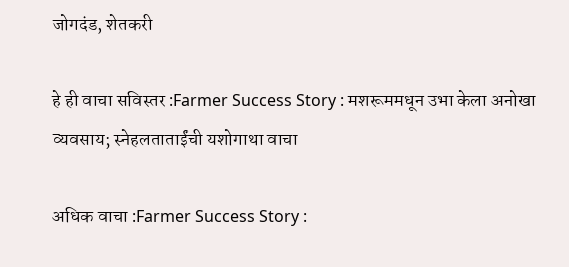जोगदंड, शेतकरी

हे ही वाचा सविस्तर :Farmer Success Story : मशरूममधून उभा केला अनोखा व्यवसाय; स्नेहलताताईंची यशोगाथा वाचा

अधिक वाचा :Farmer Success Story :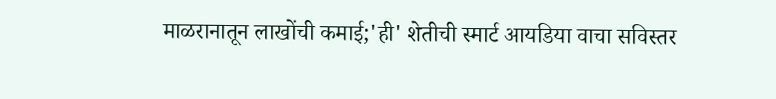माळरानातून लाखोंची कमाई;'ही' शेतीची स्मार्ट आयडिया वाचा सविस्तर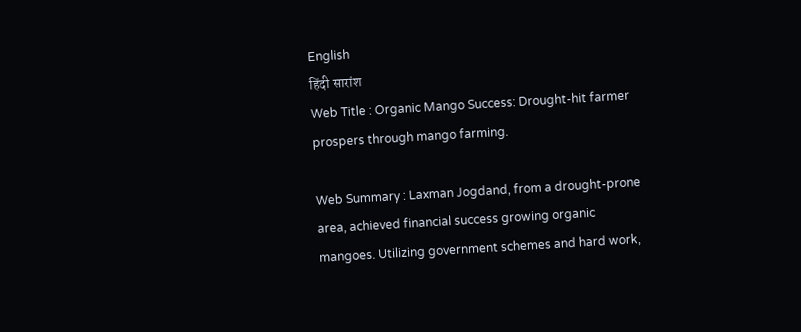English
हिंदी सारांश
Web Title : Organic Mango Success: Drought-hit farmer prospers through mango farming.

Web Summary : Laxman Jogdand, from a drought-prone area, achieved financial success growing organic mangoes. Utilizing government schemes and hard work,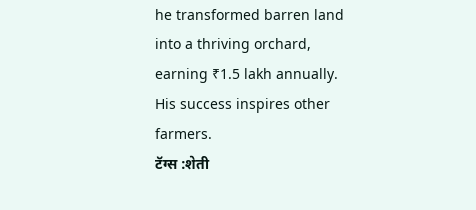he transformed barren land into a thriving orchard, earning ₹1.5 lakh annually. His success inspires other farmers.
टॅग्स :शेती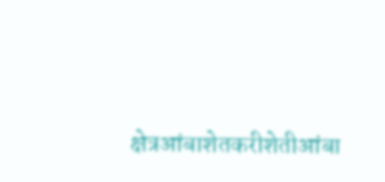क्षेत्रआंबाशेतकरीशेतीआंबा